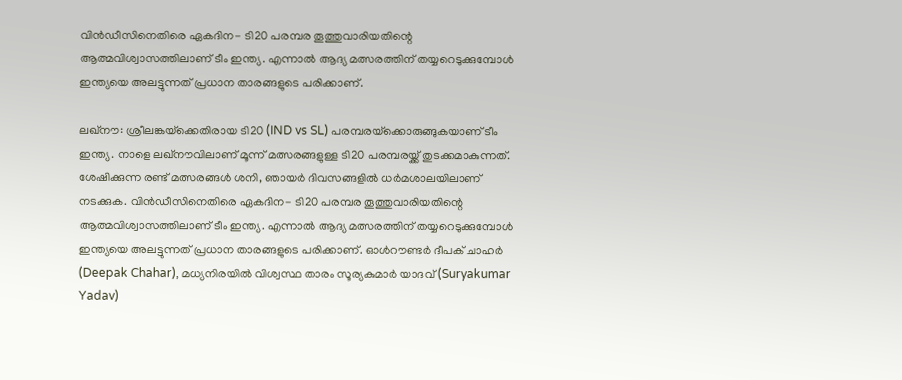വിന്‍ഡീസിനെതിരെ ഏകദിന- ടി20 പരമ്പര തൂത്തുവാരിയതിന്റെ ആത്മവിശ്വാസത്തിലാണ് ടീം ഇന്ത്യ. എന്നാല്‍ ആദ്യ മത്സരത്തിന് തയ്യറെടുക്കുമ്പോള്‍ ഇന്ത്യയെ അലട്ടുന്നത് പ്രധാന താരങ്ങളുടെ പരിക്കാണ്.

ലഖ്‌നൗ: ശ്രീലങ്കയ്‌ക്കെതിരായ ടി20 (IND vs SL) പരമ്പരയ്‌ക്കൊരുങ്ങുകയാണ് ടീം ഇന്ത്യ. നാളെ ലഖ്‌നൗവിലാണ് മൂന്ന് മത്സരങ്ങളുള്ള ടി20 പരമ്പരയ്ക്ക് തുടക്കമാകുന്നത്. ശേഷിക്കുന്ന രണ്ട് മത്സരങ്ങള്‍ ശനി, ഞായര്‍ ദിവസങ്ങളില്‍ ധര്‍മശാലയിലാണ് നടക്കുക. വിന്‍ഡീസിനെതിരെ ഏകദിന- ടി20 പരമ്പര തൂത്തുവാരിയതിന്റെ ആത്മവിശ്വാസത്തിലാണ് ടീം ഇന്ത്യ. എന്നാല്‍ ആദ്യ മത്സരത്തിന് തയ്യറെടുക്കുമ്പോള്‍ ഇന്ത്യയെ അലട്ടുന്നത് പ്രധാന താരങ്ങളുടെ പരിക്കാണ്. ഓള്‍റൗണ്ടര്‍ ദീപക് ചാഹര്‍ (Deepak Chahar), മധ്യനിരയില്‍ വിശ്വസ്ഥ താരം സൂര്യകുമാര്‍ യാദവ് (Suryakumar Yadav)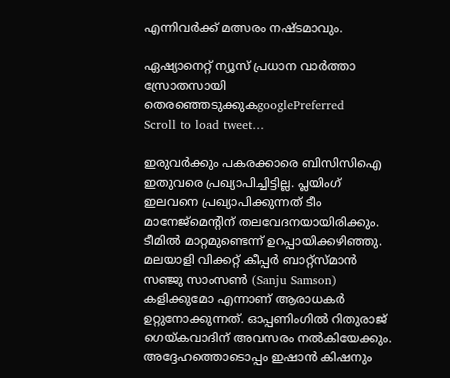എന്നിവര്‍ക്ക് മത്സരം നഷ്ടമാവും.

ഏഷ്യാനെറ്റ് ന്യൂസ് പ്രധാന വാർത്താ സ്രോതസായി തെരഞ്ഞെടുക്കുകgooglePreferred
Scroll to load tweet…

ഇരുവര്‍ക്കും പകരക്കാരെ ബിസിസിഐ ഇതുവരെ പ്രഖ്യാപിച്ചിട്ടില്ല. പ്ലയിംഗ് ഇലവനെ പ്രഖ്യാപിക്കുന്നത് ടീം മാനേജ്‌മെന്റിന് തലവേദനയായിരിക്കും. ടീമില്‍ മാറ്റമുണ്ടെന്ന് ഉറപ്പായിക്കഴിഞ്ഞു. മലയാളി വിക്കറ്റ് കീപ്പര്‍ ബാറ്റ്‌സ്മാന്‍ സഞ്ജു സാംസണ്‍ (Sanju Samson) കളിക്കുമോ എന്നാണ് ആരാധകര്‍ ഉറ്റുനോക്കുന്നത്. ഓപ്പണിംഗില്‍ റിതുരാജ് ഗെയ്കവാദിന് അവസരം നല്‍കിയേക്കും. അദ്ദേഹത്തൊടൊപ്പം ഇഷാന്‍ കിഷനും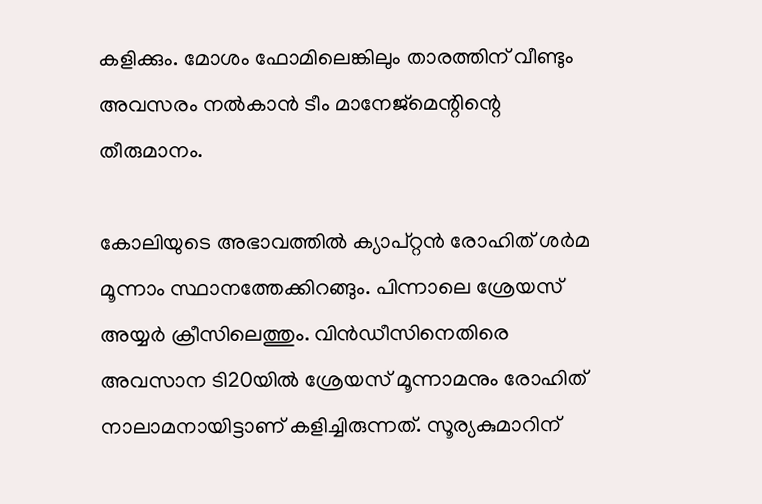കളിക്കും. മോശം ഫോമിലെങ്കിലും താരത്തിന് വീണ്ടും അവസരം നല്‍കാന്‍ ടീം മാനേജ്‌മെന്റിന്റെ തീരുമാനം.

കോലിയുടെ അഭാവത്തില്‍ ക്യാപ്റ്റന്‍ രോഹിത് ശര്‍മ മൂന്നാം സ്ഥാനത്തേക്കിറങ്ങും. പിന്നാലെ ശ്രേയസ് അയ്യര്‍ ക്രീസിലെത്തും. വിന്‍ഡീസിനെതിരെ അവസാന ടി20യില്‍ ശ്രേയസ് മൂന്നാമനും രോഹിത് നാലാമനായിട്ടാണ് കളിച്ചിരുന്നത്. സൂര്യകുമാറിന്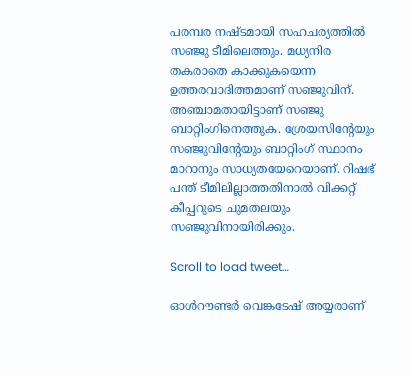പരമ്പര നഷ്ടമായി സഹചര്യത്തില്‍ സഞ്ജു ടീമിലെത്തും. മധ്യനിര തകരാതെ കാക്കുകയെന്ന ഉത്തരവാദിത്തമാണ് സഞ്ജുവിന്. അഞ്ചാമതായിട്ടാണ് സഞ്ജു ബാറ്റിംഗിനെത്തുക. ശ്രേയസിന്റേയും സഞ്ജുവിന്റേയും ബാറ്റിംഗ് സ്ഥാനം മാറാനും സാധ്യതയേറെയാണ്. റിഷഭ് പന്ത് ടീമിലില്ലാത്തതിനാല്‍ വിക്കറ്റ് കീപ്പറുടെ ചുമതലയും സഞ്ജുവിനായിരിക്കും.

Scroll to load tweet…

ഓള്‍റൗണ്ടര്‍ വെങ്കടേഷ് അയ്യരാണ്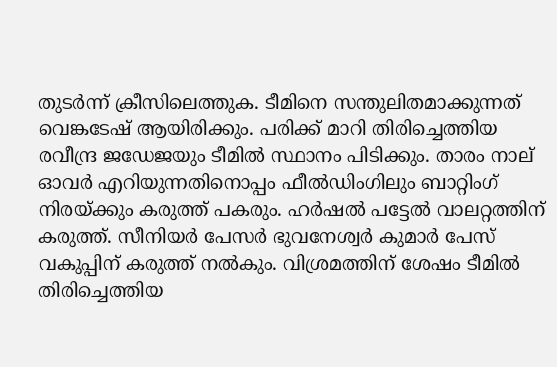തുടര്‍ന്ന് ക്രീസിലെത്തുക. ടീമിനെ സന്തുലിതമാക്കുന്നത് വെങ്കടേഷ് ആയിരിക്കും. പരിക്ക് മാറി തിരിച്ചെത്തിയ രവീന്ദ്ര ജഡേജയും ടീമില്‍ സ്ഥാനം പിടിക്കും. താരം നാല് ഓവര്‍ എറിയുന്നതിനൊപ്പം ഫീല്‍ഡിംഗിലും ബാറ്റിംഗ് നിരയ്ക്കും കരുത്ത് പകരും. ഹര്‍ഷല്‍ പട്ടേല്‍ വാലറ്റത്തിന് കരുത്ത്. സീനിയര്‍ പേസര്‍ ഭുവനേശ്വര്‍ കുമാര്‍ പേസ് വകുപ്പിന് കരുത്ത് നല്‍കും. വിശ്രമത്തിന് ശേഷം ടീമില്‍ തിരിച്ചെത്തിയ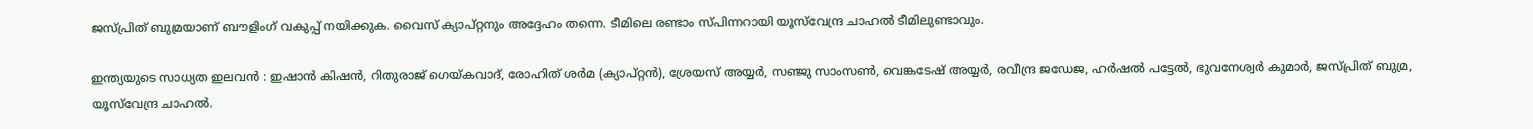ജസ്പ്രിത് ബുമ്രയാണ് ബൗളിംഗ് വകുപ്പ് നയിക്കുക. വൈസ് ക്യാപ്റ്റനും അദ്ദേഹം തന്നെ. ടീമിലെ രണ്ടാം സ്പിന്നറായി യൂസ്‌വേന്ദ്ര ചാഹല്‍ ടീമിലുണ്ടാവും.

ഇന്ത്യയുടെ സാധ്യത ഇലവന്‍ : ഇഷാന്‍ കിഷന്‍, റിതുരാജ് ഗെയ്കവാദ്, രോഹിത് ശര്‍മ (ക്യാപ്റ്റന്‍), ശ്രേയസ് അയ്യര്‍, സഞ്ജു സാംസണ്‍, വെങ്കടേഷ് അയ്യര്‍, രവീന്ദ്ര ജഡേജ, ഹര്‍ഷല്‍ പട്ടേല്‍, ഭുവനേശ്വര്‍ കുമാര്‍, ജസ്പ്രിത് ബുമ്ര, യൂസ്‌വേന്ദ്ര ചാഹല്‍.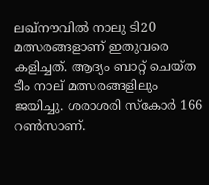ലഖ്നൗവില്‍ നാലു ടി20 മത്സരങ്ങളാണ് ഇതുവരെ കളിച്ചത്. ആദ്യം ബാറ്റ് ചെയ്ത ടീം നാല് മത്സരങ്ങളിലും ജയിച്ചു. ശരാശരി സ്‌കോര്‍ 166 റണ്‍സാണ്.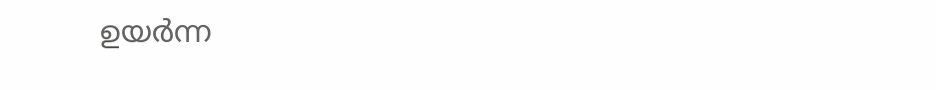ഉയര്‍ന്ന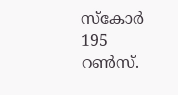സ്‌കോര്‍ 195 റണ്‍സ്.